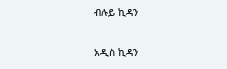ብሉይ ኪዳን

አዲስ ኪዳን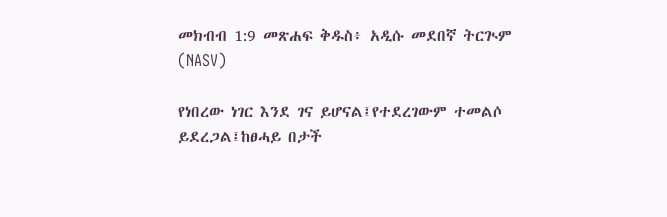መክብብ 1:9 መጽሐፍ ቅዱስ፥ አዲሱ መደበኛ ትርጒም (NASV)

የነበረው ነገር እንደ ገና ይሆናል፤የተደረገውም ተመልሶ ይደረጋል፤ከፀሓይ በታች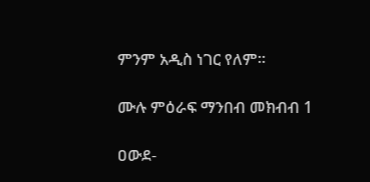ምንም አዲስ ነገር የለም።

ሙሉ ምዕራፍ ማንበብ መክብብ 1

ዐውደ-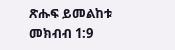ጽሑፍ ይመልከቱ መክብብ 1:9